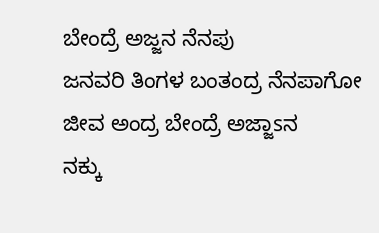ಬೇಂದ್ರೆ ಅಜ್ಜನ ನೆನಪು
ಜನವರಿ ತಿಂಗಳ ಬಂತಂದ್ರ ನೆನಪಾಗೋ ಜೀವ ಅಂದ್ರ ಬೇಂದ್ರೆ ಅಜ್ಜಾsನ
ನಕ್ಕು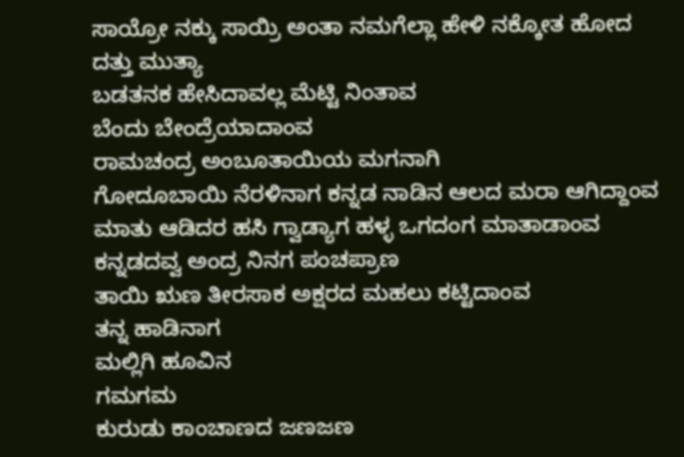ಸಾಯ್ರೋ ನಕ್ಕು ಸಾಯ್ರಿ ಅಂತಾ ನಮಗೆಲ್ಲಾ ಹೇಳಿ ನಕ್ಕೋತ ಹೋದ ದತ್ತು ಮುತ್ಯಾ
ಬಡತನಕ ಹೇಸಿದಾವಲ್ಲ ಮೆಟ್ಟಿ ನಿಂತಾವ
ಬೆಂದು ಬೇಂದ್ರೆಯಾದಾಂವ
ರಾಮಚಂದ್ರ ಅಂಬೂತಾಯಿಯ ಮಗನಾಗಿ
ಗೋದೂಬಾಯಿ ನೆರಳಿನಾಗ ಕನ್ನಡ ನಾಡಿನ ಆಲದ ಮರಾ ಆಗಿದ್ದಾಂವ
ಮಾತು ಆಡಿದರ ಹಸಿ ಗ್ವಾಡ್ಯಾಗ ಹಳ್ಳ ಒಗದಂಗ ಮಾತಾಡಾಂವ
ಕನ್ನಡದವ್ವ ಅಂದ್ರ ನಿನಗ ಪಂಚಪ್ರಾಣ
ತಾಯಿ ಋಣ ತೀರಸಾಕ ಅಕ್ಷರದ ಮಹಲು ಕಟ್ಟಿದಾಂವ
ತನ್ನ ಹಾಡಿನಾಗ
ಮಲ್ಲಿಗಿ ಹೂವಿನ
ಗಮಗಮ
ಕುರುಡು ಕಾಂಚಾಣದ ಜಣಜಣ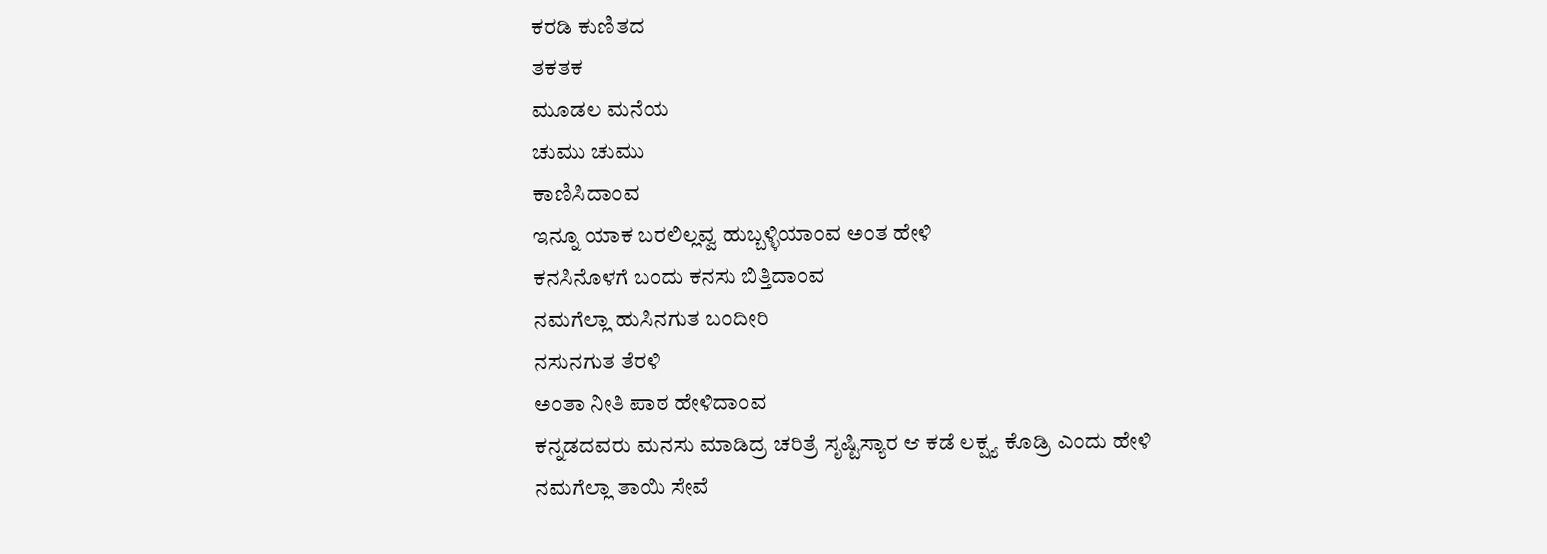ಕರಡಿ ಕುಣಿತದ
ತಕತಕ
ಮೂಡಲ ಮನೆಯ
ಚುಮು ಚುಮು
ಕಾಣಿಸಿದಾಂವ
ಇನ್ನೂ ಯಾಕ ಬರಲಿಲ್ಲವ್ವ ಹುಬ್ಬಳ್ಳಿಯಾಂವ ಅಂತ ಹೇಳಿ
ಕನಸಿನೊಳಗೆ ಬಂದು ಕನಸು ಬಿತ್ತಿದಾಂವ
ನಮಗೆಲ್ಲಾ ಹುಸಿನಗುತ ಬಂದೀರಿ
ನಸುನಗುತ ತೆರಳಿ
ಅಂತಾ ನೀತಿ ಪಾಠ ಹೇಳಿದಾಂವ
ಕನ್ನಡದವರು ಮನಸು ಮಾಡಿದ್ರ ಚರಿತ್ರೆ ಸೃಷ್ಟಿಸ್ಯಾರ ಆ ಕಡೆ ಲಕ್ಷ್ಯ ಕೊಡ್ರಿ ಎಂದು ಹೇಳಿ
ನಮಗೆಲ್ಲಾ ತಾಯಿ ಸೇವೆ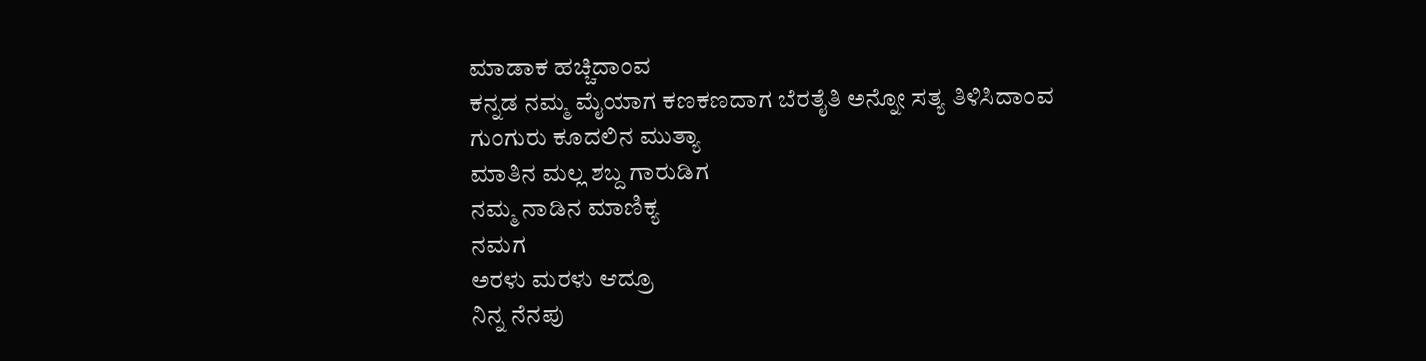ಮಾಡಾಕ ಹಚ್ಚಿದಾಂವ
ಕನ್ನಡ ನಮ್ಮ ಮೈಯಾಗ ಕಣಕಣದಾಗ ಬೆರತೈತಿ ಅನ್ನೋ ಸತ್ಯ ತಿಳಿಸಿದಾಂವ
ಗುಂಗುರು ಕೂದಲಿನ ಮುತ್ಯಾ
ಮಾತಿನ ಮಲ್ಲ ಶಬ್ದ ಗಾರುಡಿಗ
ನಮ್ಮ ನಾಡಿನ ಮಾಣಿಕ್ಯ
ನಮಗ
ಅರಳು ಮರಳು ಆದ್ರೂ
ನಿನ್ನ ನೆನಪು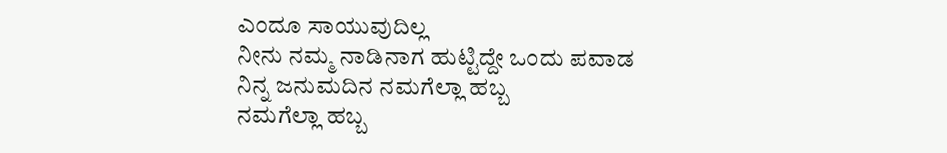ಎಂದೂ ಸಾಯುವುದಿಲ್ಲ
ನೀನು ನಮ್ಮ ನಾಡಿನಾಗ ಹುಟ್ಟಿದ್ದೇ ಒಂದು ಪವಾಡ
ನಿನ್ನ ಜನುಮದಿನ ನಮಗೆಲ್ಲಾ ಹಬ್ಬ
ನಮಗೆಲ್ಲಾ ಹಬ್ಬ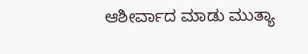ಆಶೀರ್ವಾದ ಮಾಡು ಮುತ್ಯಾ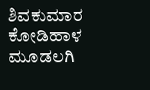ಶಿವಕುಮಾರ ಕೋಡಿಹಾಳ ಮೂಡಲಗಿ